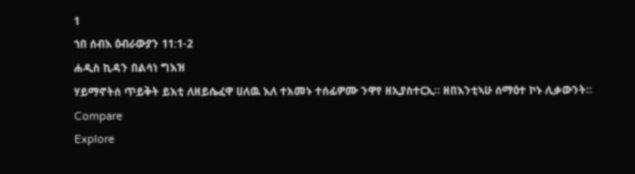1
ኀበ ሰብእ ዕብራውያን 11:1-2
ሐዲስ ኪዳን በልሳነ ግእዝ
ሃይማኖትሰ ጥይቅት ይእቲ ለዘይሴፈዋ ሀለዉ እለ ተአመኑ ተሰፊዎሙ ንዋየ ዘኢያስተርኢ። ዘበእንቲኣሁ ሰማዕተ ኮኑ ሊቃውንት።
Compare
Explore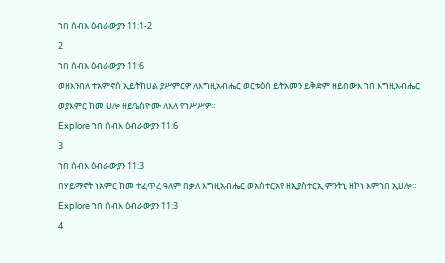ኀበ ሰብእ ዕብራውያን 11:1-2
2
ኀበ ሰብእ ዕብራውያን 11:6
ወዘእንበለ ተአምኖሰ ኢይትከሀል ያሥምርዎ ለእግዚአብሔር ወርቱዕሰ ይትአመን ይቅድም ዘይበውእ ኀበ እግዚአብሔር ወያእምር ከመ ሀሎ ዘይዔስዮሙ ለእለ የኀሥሥዎ።
Explore ኀበ ሰብእ ዕብራውያን 11:6
3
ኀበ ሰብእ ዕብራውያን 11:3
በሃይማኖት ነአምር ከመ ተፈጥረ ዓለም በቃለ እግዚአብሔር ወአስተርአየ ዘኢያስተርኢ ምንትኒ ዘኮነ እምኀበ ኢሀሎ።
Explore ኀበ ሰብእ ዕብራውያን 11:3
4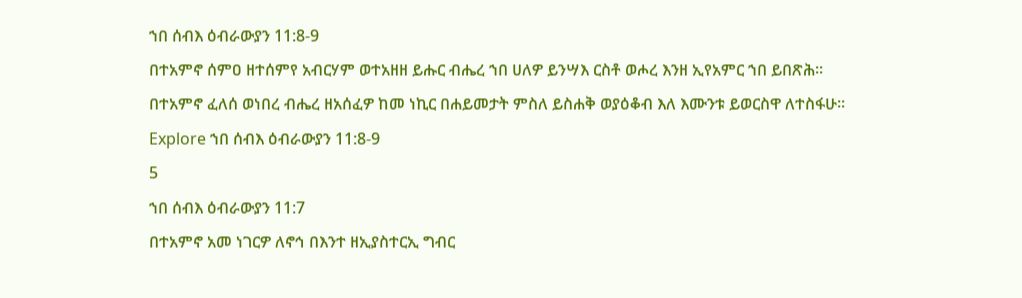ኀበ ሰብእ ዕብራውያን 11:8-9
በተአምኖ ሰምዐ ዘተሰምየ አብርሃም ወተአዘዘ ይሑር ብሔረ ኀበ ሀለዎ ይንሣእ ርስቶ ወሖረ እንዘ ኢየአምር ኀበ ይበጽሕ። በተአምኖ ፈለሰ ወነበረ ብሔረ ዘአሰፈዎ ከመ ነኪር በሐይመታት ምስለ ይስሐቅ ወያዕቆብ እለ እሙንቱ ይወርስዋ ለተስፋሁ።
Explore ኀበ ሰብእ ዕብራውያን 11:8-9
5
ኀበ ሰብእ ዕብራውያን 11:7
በተአምኖ አመ ነገርዎ ለኖኅ በእንተ ዘኢያስተርኢ ግብር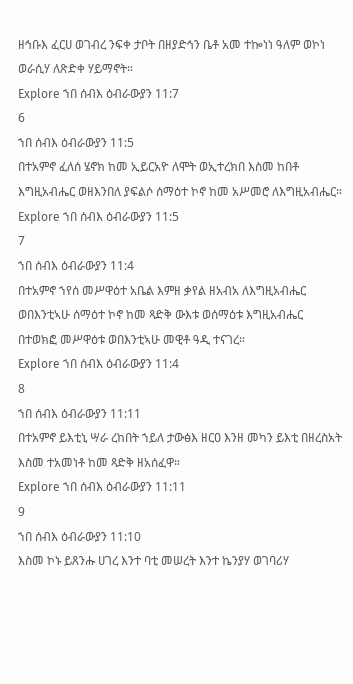ዘኅቡእ ፈርሀ ወገብረ ንፍቀ ታቦት በዘያድኅን ቤቶ አመ ተኰነነ ዓለም ወኮነ ወራሲሃ ለጽድቀ ሃይማኖት።
Explore ኀበ ሰብእ ዕብራውያን 11:7
6
ኀበ ሰብእ ዕብራውያን 11:5
በተአምኖ ፈለሰ ሄኖክ ከመ ኢይርአዮ ለሞት ወኢተረክበ እስመ ከበቶ እግዚአብሔር ወዘእንበለ ያፍልሶ ሰማዕተ ኮኖ ከመ አሥመሮ ለእግዚአብሔር።
Explore ኀበ ሰብእ ዕብራውያን 11:5
7
ኀበ ሰብእ ዕብራውያን 11:4
በተአምኖ ኀየሰ መሥዋዕተ አቤል እምዘ ቃየል ዘአብአ ለእግዚአብሔር ወበእንቲኣሁ ሰማዕተ ኮኖ ከመ ጻድቅ ውእቱ ወሰማዕቱ እግዚአብሔር በተወክፎ መሥዋዕቱ ወበእንቲኣሁ መዊቶ ዓዲ ተናገረ።
Explore ኀበ ሰብእ ዕብራውያን 11:4
8
ኀበ ሰብእ ዕብራውያን 11:11
በተአምኖ ይእቲኒ ሣራ ረከበት ኀይለ ታውፅእ ዘርዐ እንዘ መካን ይእቲ በዘረስአት እስመ ተአመነቶ ከመ ጻድቅ ዘአሰፈዋ።
Explore ኀበ ሰብእ ዕብራውያን 11:11
9
ኀበ ሰብእ ዕብራውያን 11:10
እስመ ኮኑ ይጸንሑ ሀገረ እንተ ባቲ መሠረት እንተ ኬንያሃ ወገባሪሃ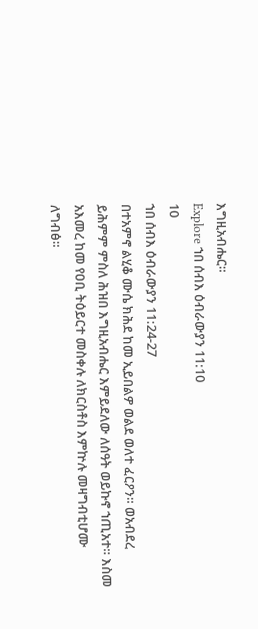እግዚአብሔር።
Explore ኀበ ሰብእ ዕብራውያን 11:10
10
ኀበ ሰብእ ዕብራውያን 11:24-27
በተአምኖ ልሂቆ ሙሴ ክሕደ ከመ ኢይበልዎ ወልደ ወለተ ፈርዖን። ወአብደረ ይሕምም ምስለ ሕዝበ እግዚአብሔር እምይደለው ለሰዓት ወይኩኖ ኀጢአተ። እስመ አእመረ ከመ የዐቢ ትዕይርተ መስቀሉ ለክርስቶስ እምኵሉ መዛግብቲሆሙ ለግብፅ።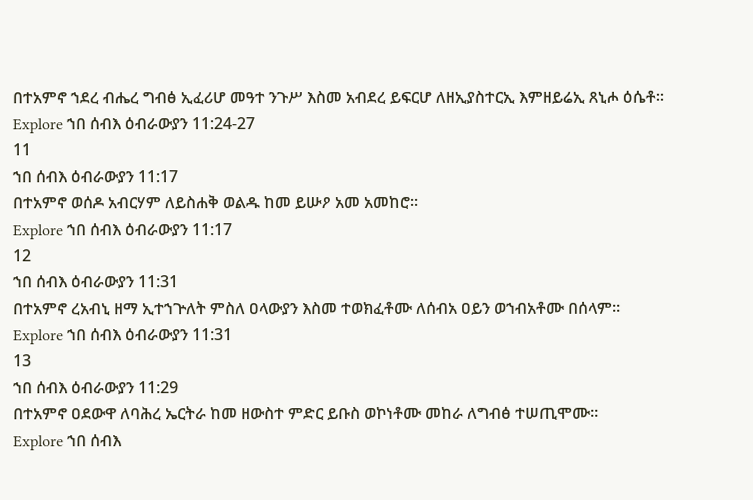በተአምኖ ኀደረ ብሔረ ግብፅ ኢፈሪሆ መዓተ ንጉሥ እስመ አብደረ ይፍርሆ ለዘኢያስተርኢ እምዘይሬኢ ጸኒሖ ዕሴቶ።
Explore ኀበ ሰብእ ዕብራውያን 11:24-27
11
ኀበ ሰብእ ዕብራውያን 11:17
በተአምኖ ወሰዶ አብርሃም ለይስሐቅ ወልዱ ከመ ይሡዖ አመ አመከሮ።
Explore ኀበ ሰብእ ዕብራውያን 11:17
12
ኀበ ሰብእ ዕብራውያን 11:31
በተአምኖ ረአብኒ ዘማ ኢተኀጕለት ምስለ ዐላውያን እስመ ተወክፈቶሙ ለሰብአ ዐይን ወኀብአቶሙ በሰላም።
Explore ኀበ ሰብእ ዕብራውያን 11:31
13
ኀበ ሰብእ ዕብራውያን 11:29
በተአምኖ ዐደውዋ ለባሕረ ኤርትራ ከመ ዘውስተ ምድር ይቡስ ወኮነቶሙ መከራ ለግብፅ ተሠጢሞሙ።
Explore ኀበ ሰብእ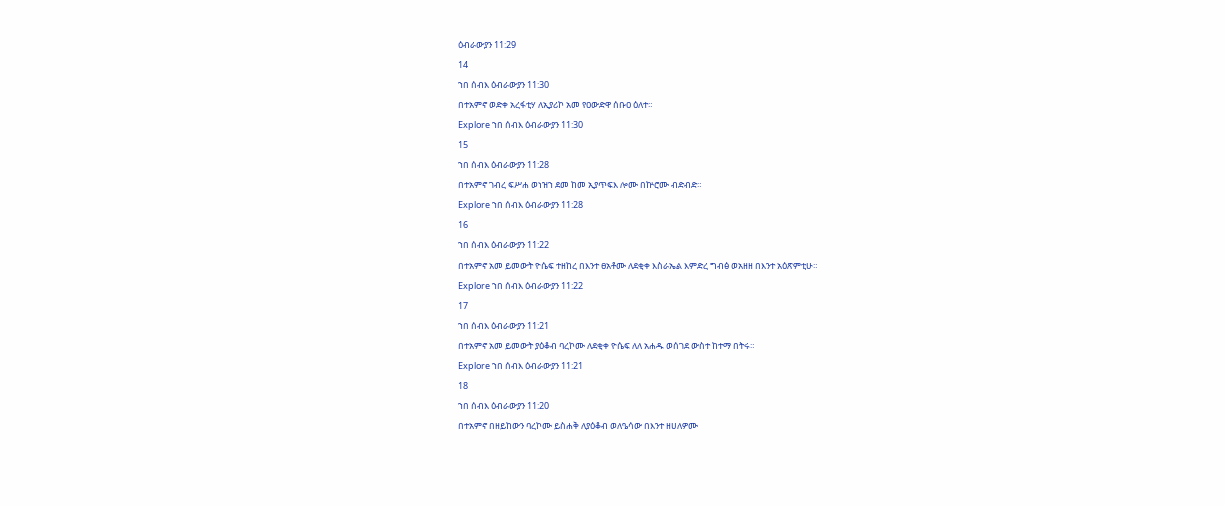ዕብራውያን 11:29
14
ኀበ ሰብእ ዕብራውያን 11:30
በተአምኖ ወድቀ አረፋቲሃ ለኢያሪኮ አመ የዐውድዋ ሰቡዐ ዕለተ።
Explore ኀበ ሰብእ ዕብራውያን 11:30
15
ኀበ ሰብእ ዕብራውያን 11:28
በተአምኖ ገብረ ፍሥሐ ወነዝኀ ደመ ከመ ኢያጥፍእ ሎሙ በኵሮሙ ብድብድ።
Explore ኀበ ሰብእ ዕብራውያን 11:28
16
ኀበ ሰብእ ዕብራውያን 11:22
በተአምኖ አመ ይመውት ዮሴፍ ተዘከረ በእንተ ፀአቶሙ ለደቂቀ እስራኤል እምድረ ግብፅ ወአዘዘ በእንተ አዕጽምቲሁ።
Explore ኀበ ሰብእ ዕብራውያን 11:22
17
ኀበ ሰብእ ዕብራውያን 11:21
በተአምኖ አመ ይመውት ያዕቆብ ባረኮሙ ለደቂቀ ዮሴፍ ለለ አሐዱ ወሰገደ ውስተ ከተማ በትሩ።
Explore ኀበ ሰብእ ዕብራውያን 11:21
18
ኀበ ሰብእ ዕብራውያን 11:20
በተአምኖ በዘይከውን ባረኮሙ ይስሐቅ ለያዕቆብ ወለዔሳው በእንተ ዘሀለዎሙ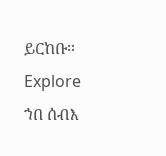ይርከቡ።
Explore ኀበ ሰብእ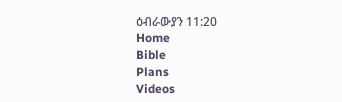ዕብራውያን 11:20
Home
Bible
Plans
Videos